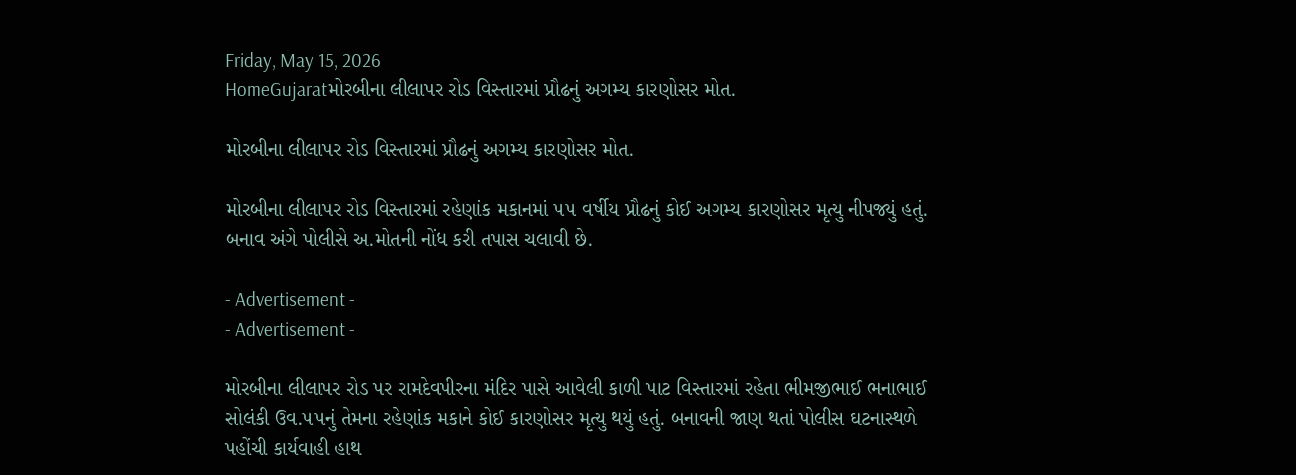Friday, May 15, 2026
HomeGujaratમોરબીના લીલાપર રોડ વિસ્તારમાં પ્રૌઢનું અગમ્ય કારણોસર મોત.

મોરબીના લીલાપર રોડ વિસ્તારમાં પ્રૌઢનું અગમ્ય કારણોસર મોત.

મોરબીના લીલાપર રોડ વિસ્તારમાં રહેણાંક મકાનમાં ૫૫ વર્ષીય પ્રૌઢનું કોઈ અગમ્ય કારણોસર મૃત્યુ નીપજ્યું હતું. બનાવ અંગે પોલીસે અ.મોતની નોંધ કરી તપાસ ચલાવી છે.

- Advertisement -
- Advertisement -

મોરબીના લીલાપર રોડ પર રામદેવપીરના મંદિર પાસે આવેલી કાળી પાટ વિસ્તારમાં રહેતા ભીમજીભાઈ ભનાભાઈ સોલંકી ઉવ.૫૫નું તેમના રહેણાંક મકાને કોઈ કારણોસર મૃત્યુ થયું હતું. બનાવની જાણ થતાં પોલીસ ઘટનાસ્થળે પહોંચી કાર્યવાહી હાથ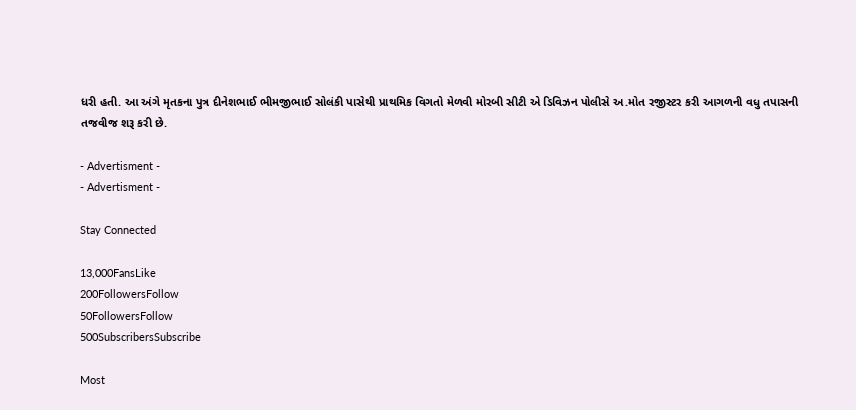ધરી હતી. આ અંગે મૃતકના પુત્ર દીનેશભાઈ ભીમજીભાઈ સોલંકી પાસેથી પ્રાથમિક વિગતો મેળવી મોરબી સીટી એ ડિવિઝન પોલીસે અ.મોત રજીસ્ટર કરી આગળની વધુ તપાસની તજવીજ શરૂ કરી છે.

- Advertisment -
- Advertisment -

Stay Connected

13,000FansLike
200FollowersFollow
50FollowersFollow
500SubscribersSubscribe

Most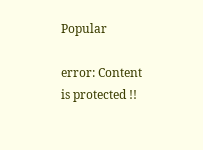Popular

error: Content is protected !!